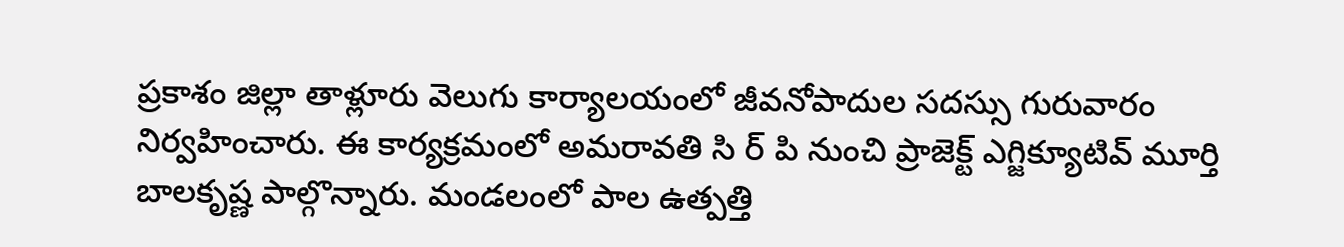ప్రకాశం జిల్లా తాళ్లూరు వెలుగు కార్యాలయంలో జీవనోపాదుల సదస్సు గురువారం నిర్వహించారు. ఈ కార్యక్రమంలో అమరావతి సి ర్ పి నుంచి ప్రాజెక్ట్ ఎగ్జిక్యూటివ్ మూర్తి బాలకృష్ణ పాల్గొన్నారు. మండలంలో పాల ఉత్పత్తి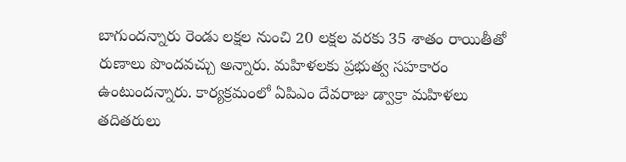బాగుందన్నారు రెండు లక్షల నుంచి 20 లక్షల వరకు 35 శాతం రాయితీతో రుణాలు పొందవచ్చు అన్నారు. మహిళలకు ప్రభుత్వ సహకారం ఉంటుందన్నారు. కార్యక్రమంలో ఏపిఎం దేవరాజు డ్వాక్రా మహిళలు తదితరులు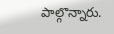పాల్గొన్నారు.